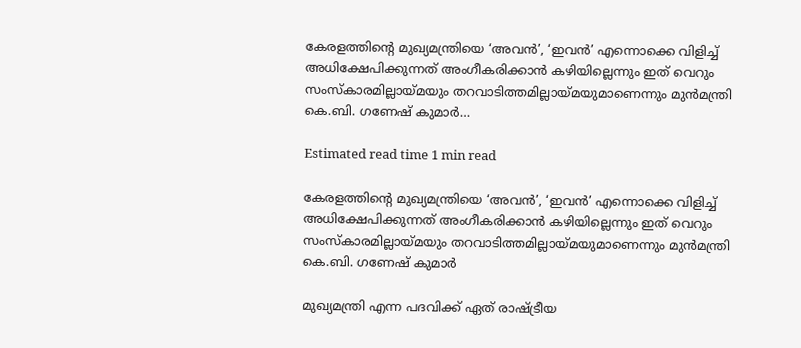കേരളത്തിന്റെ മുഖ്യമന്ത്രിയെ ‘അവന്‍’, ‘ഇവന്‍’ എന്നൊക്കെ വിളിച്ച്‌ അധിക്ഷേപിക്കുന്നത് അംഗീകരിക്കാന്‍ കഴിയില്ലെന്നും ഇത് വെറും സംസ്‌കാരമില്ലായ്മയും തറവാടിത്തമില്ലായ്മയുമാണെന്നും മുന്‍മന്ത്രി കെ.ബി. ഗണേഷ് കുമാർ…

Estimated read time 1 min read

കേരളത്തിന്റെ മുഖ്യമന്ത്രിയെ ‘അവന്‍’, ‘ഇവന്‍’ എന്നൊക്കെ വിളിച്ച്‌ അധിക്ഷേപിക്കുന്നത് അംഗീകരിക്കാന്‍ കഴിയില്ലെന്നും ഇത് വെറും സംസ്‌കാരമില്ലായ്മയും തറവാടിത്തമില്ലായ്മയുമാണെന്നും മുന്‍മന്ത്രി കെ.ബി. ഗണേഷ് കുമാർ

മുഖ്യമന്ത്രി എന്ന പദവിക്ക് ഏത് രാഷ്ട്രീയ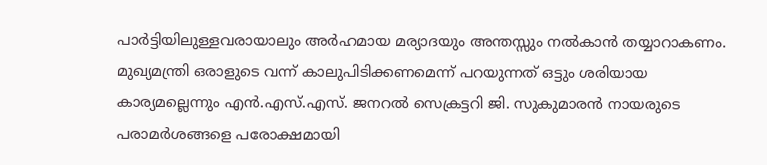പാര്‍ട്ടിയിലുള്ളവരായാലും അര്‍ഹമായ മര്യാദയും അന്തസ്സും നല്‍കാന്‍ തയ്യാറാകണം. മുഖ്യമന്ത്രി ഒരാളുടെ വന്ന് കാലുപിടിക്കണമെന്ന് പറയുന്നത് ഒട്ടും ശരിയായ കാര്യമല്ലെന്നും എന്‍.എസ്.എസ്. ജനറല്‍ സെക്രട്ടറി ജി. സുകുമാരന്‍ നായരുടെ പരാമര്‍ശങ്ങളെ പരോക്ഷമായി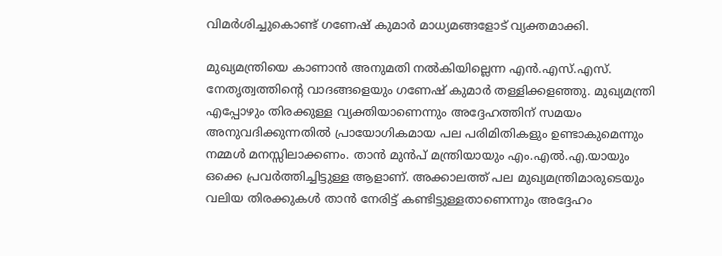വിമര്‍ശിച്ചുകൊണ്ട് ഗണേഷ് കുമാര്‍ മാധ്യമങ്ങളോട് വ്യക്തമാക്കി.

മുഖ്യമന്ത്രിയെ കാണാന്‍ അനുമതി നല്‍കിയില്ലെന്ന എന്‍.എസ്.എസ്. നേതൃത്വത്തിന്റെ വാദങ്ങളെയും ഗണേഷ് കുമാര്‍ തള്ളിക്കളഞ്ഞു. മുഖ്യമന്ത്രി എപ്പോഴും തിരക്കുള്ള വ്യക്തിയാണെന്നും അദ്ദേഹത്തിന് സമയം അനുവദിക്കുന്നതില്‍ പ്രായോഗികമായ പല പരിമിതികളും ഉണ്ടാകുമെന്നും നമ്മള്‍ മനസ്സിലാക്കണം. താന്‍ മുന്‍പ് മന്ത്രിയായും എം.എല്‍.എ.യായും ഒക്കെ പ്രവര്‍ത്തിച്ചിട്ടുള്ള ആളാണ്. അക്കാലത്ത് പല മുഖ്യമന്ത്രിമാരുടെയും വലിയ തിരക്കുകള്‍ താന്‍ നേരിട്ട് കണ്ടിട്ടുള്ളതാണെന്നും അദ്ദേഹം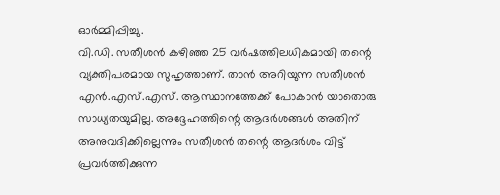ഓര്‍മ്മിപ്പിച്ചു.
വി.ഡി. സതീശന്‍ കഴിഞ്ഞ 25 വര്‍ഷത്തിലധികമായി തന്റെ വ്യക്തിപരമായ സുഹൃത്താണ്. താന്‍ അറിയുന്ന സതീശന്‍ എന്‍.എസ്.എസ്. ആസ്ഥാനത്തേക്ക് പോകാന്‍ യാതൊരു സാധ്യതയുമില്ല. അദ്ദേഹത്തിന്റെ ആദര്‍ശങ്ങള്‍ അതിന് അനുവദിക്കില്ലെന്നും സതീശന്‍ തന്റെ ആദര്‍ശം വിട്ട് പ്രവര്‍ത്തിക്കുന്ന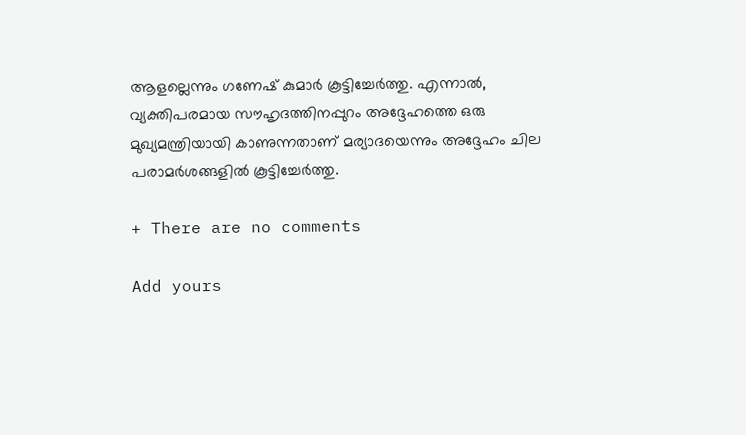ആളല്ലെന്നും ഗണേഷ് കുമാര്‍ കൂട്ടിച്ചേര്‍ത്തു. എന്നാല്‍, വ്യക്തിപരമായ സൗഹൃദത്തിനപ്പുറം അദ്ദേഹത്തെ ഒരു മുഖ്യമന്ത്രിയായി കാണുന്നതാണ് മര്യാദയെന്നും അദ്ദേഹം ചില പരാമര്‍ശങ്ങളില്‍ കൂട്ടിച്ചേര്‍ത്തു.

+ There are no comments

Add yours